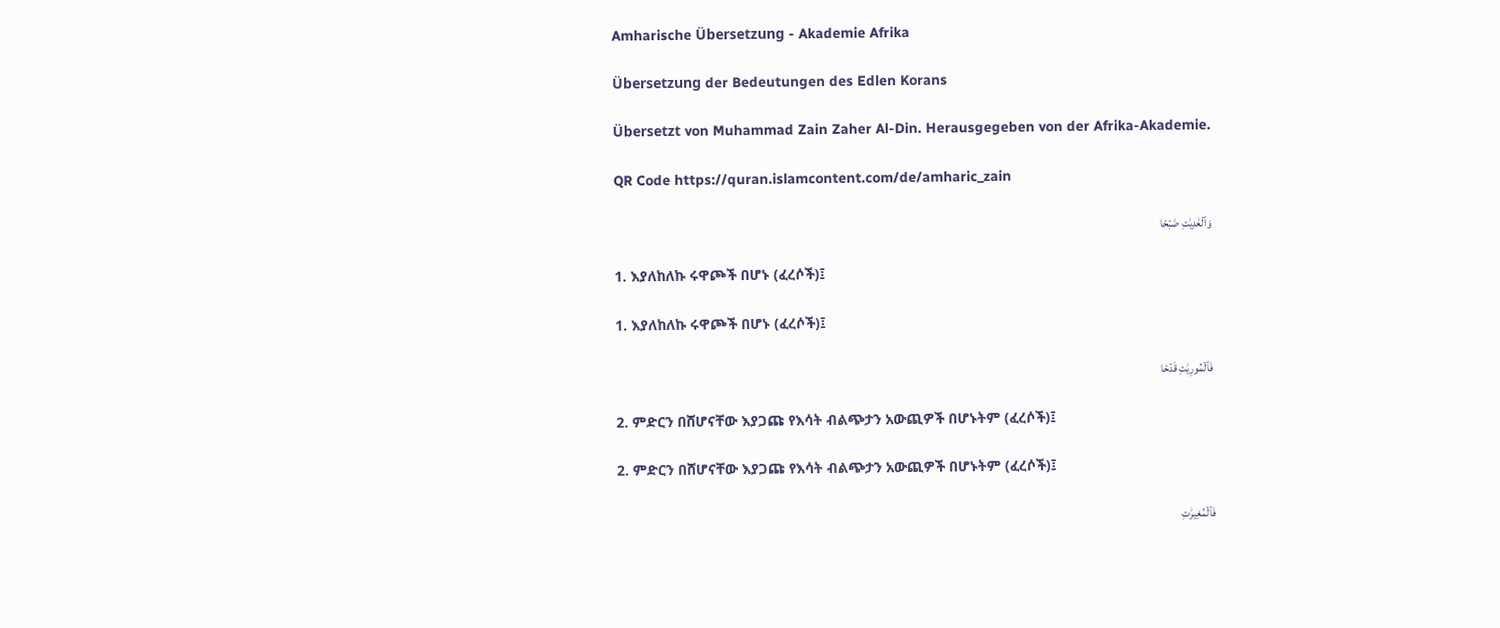Amharische Übersetzung - Akademie Afrika

Übersetzung der Bedeutungen des Edlen Korans

Übersetzt von Muhammad Zain Zaher Al-Din. Herausgegeben von der Afrika-Akademie.

QR Code https://quran.islamcontent.com/de/amharic_zain

وَٱلۡعَٰدِيَٰتِ ضَبۡحٗا

1. እያለከለኩ ሩዋጮች በሆኑ (ፈረሶች)፤

1. እያለከለኩ ሩዋጮች በሆኑ (ፈረሶች)፤

فَٱلۡمُورِيَٰتِ قَدۡحٗا

2. ምድርን በሸሆናቸው እያጋጩ የእሳት ብልጭታን አውጪዎች በሆኑትም (ፈረሶች)፤

2. ምድርን በሸሆናቸው እያጋጩ የእሳት ብልጭታን አውጪዎች በሆኑትም (ፈረሶች)፤

فَٱلۡمُغِيرَٰتِ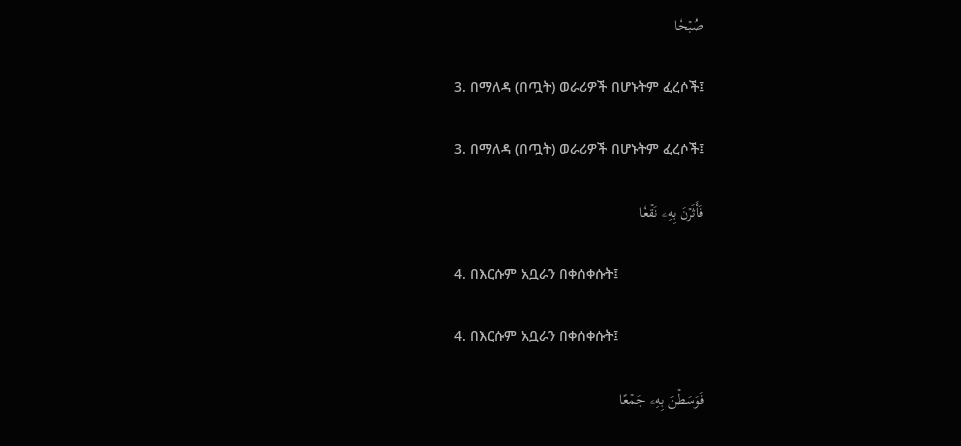صُبۡحٗا

3. በማለዳ (በጧት) ወራሪዎች በሆኑትም ፈረሶች፤

3. በማለዳ (በጧት) ወራሪዎች በሆኑትም ፈረሶች፤

فَأَثَرۡنَ بِهِۦ نَقۡعٗا

4. በእርሱም አቧራን በቀሰቀሱት፤

4. በእርሱም አቧራን በቀሰቀሱት፤

فَوَسَطۡنَ بِهِۦ جَمۡعًا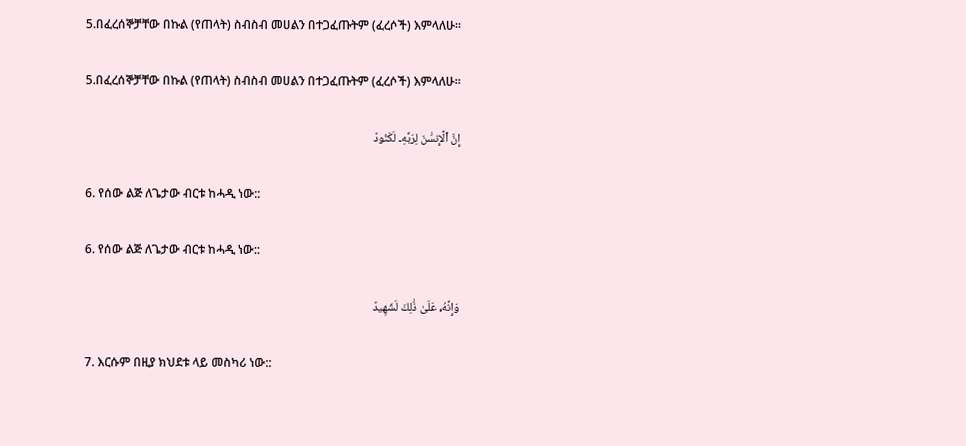5.በፈረሰኞቻቸው በኩል (የጠላት) ስብስብ መሀልን በተጋፈጡትም (ፈረሶች) እምላለሁ።

5.በፈረሰኞቻቸው በኩል (የጠላት) ስብስብ መሀልን በተጋፈጡትም (ፈረሶች) እምላለሁ።

إِنَّ ٱلۡإِنسَٰنَ لِرَبِّهِۦ لَكَنُودٞ

6. የሰው ልጅ ለጌታው ብርቱ ከሓዲ ነው::

6. የሰው ልጅ ለጌታው ብርቱ ከሓዲ ነው::

وَإِنَّهُۥ عَلَىٰ ذَٰلِكَ لَشَهِيدٞ

7. እርሱም በዚያ ክህደቱ ላይ መስካሪ ነው::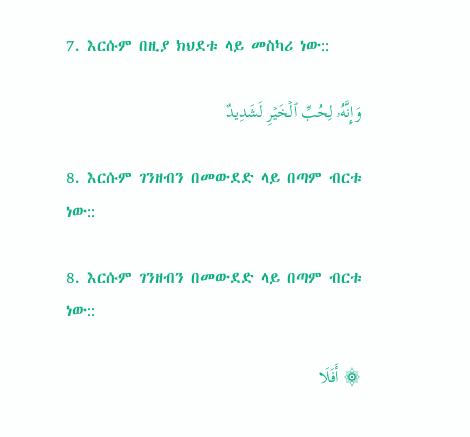7. እርሱም በዚያ ክህደቱ ላይ መስካሪ ነው::

وَإِنَّهُۥ لِحُبِّ ٱلۡخَيۡرِ لَشَدِيدٌ

8. እርሱም ገንዘብን በመውደድ ላይ በጣም ብርቱ ነው::

8. እርሱም ገንዘብን በመውደድ ላይ በጣም ብርቱ ነው::

۞ أَفَلَا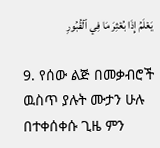يَعۡلَمُ إِذَا بُعۡثِرَ مَا فِي ٱلۡقُبُورِ

9. የሰው ልጅ በመቃብሮች ዉስጥ ያሉት ሙታን ሁሉ በተቀሰቀሱ ጊዜ ምን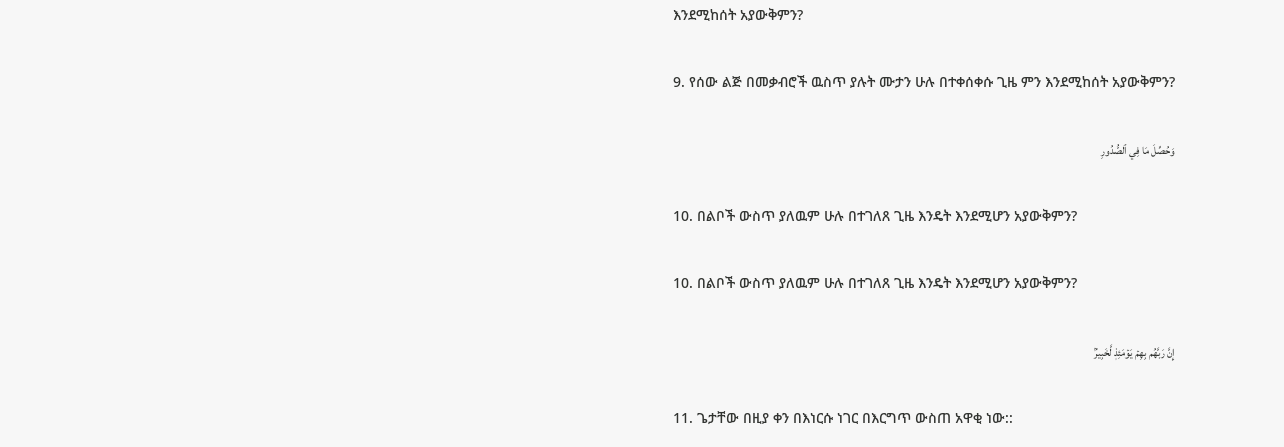እንደሚከሰት አያውቅምን?

9. የሰው ልጅ በመቃብሮች ዉስጥ ያሉት ሙታን ሁሉ በተቀሰቀሱ ጊዜ ምን እንደሚከሰት አያውቅምን?

وَحُصِّلَ مَا فِي ٱلصُّدُورِ

10. በልቦች ውስጥ ያለዉም ሁሉ በተገለጸ ጊዜ እንዴት እንደሚሆን አያውቅምን?

10. በልቦች ውስጥ ያለዉም ሁሉ በተገለጸ ጊዜ እንዴት እንደሚሆን አያውቅምን?

إِنَّ رَبَّهُم بِهِمۡ يَوۡمَئِذٖ لَّخَبِيرُۢ

11. ጌታቸው በዚያ ቀን በእነርሱ ነገር በእርግጥ ውስጠ አዋቂ ነው::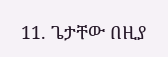11. ጌታቸው በዚያ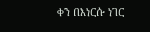ቀን በእነርሱ ነገር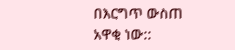በእርግጥ ውስጠ አዋቂ ነው::